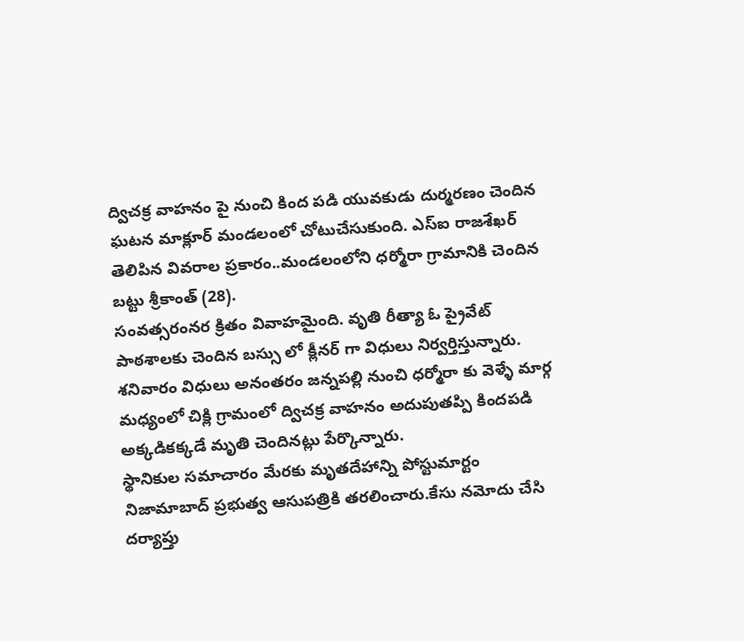ద్విచక్ర వాహనం పై నుంచి కింద పడి యువకుడు దుర్మరణం చెందిన ఘటన మాక్లూర్ మండలంలో చోటుచేసుకుంది. ఎస్ఐ రాజశేఖర్ తెలిపిన వివరాల ప్రకారం..మండలంలోని ధర్మోరా గ్రామానికి చెందిన బట్టు శ్రీకాంత్ (28).
సంవత్సరంనర క్రితం వివాహమైంది. వృతి రీత్యా ఓ ప్రైవేట్ పాఠశాలకు చెందిన బస్సు లో క్లీనర్ గా విధులు నిర్వర్తిస్తున్నారు. శనివారం విధులు అనంతరం జన్నపల్లి నుంచి ధర్మోరా కు వెళ్ళే మార్గ మధ్యంలో చిక్లి గ్రామంలో ద్విచక్ర వాహనం అదుపుతప్పి కిందపడి అక్కడికక్కడే మృతి చెందినట్లు పేర్కొన్నారు.
స్థానికుల సమాచారం మేరకు మృతదేహాన్ని పోస్టుమార్టం నిజామాబాద్ ప్రభుత్వ ఆసుపత్రికి తరలించారు.కేసు నమోదు చేసి దర్యాప్తు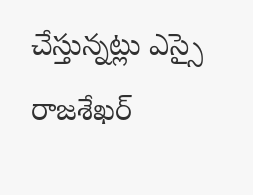చేస్తున్నట్లు ఎస్సై రాజశేఖర్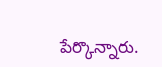పేర్కొన్నారు.